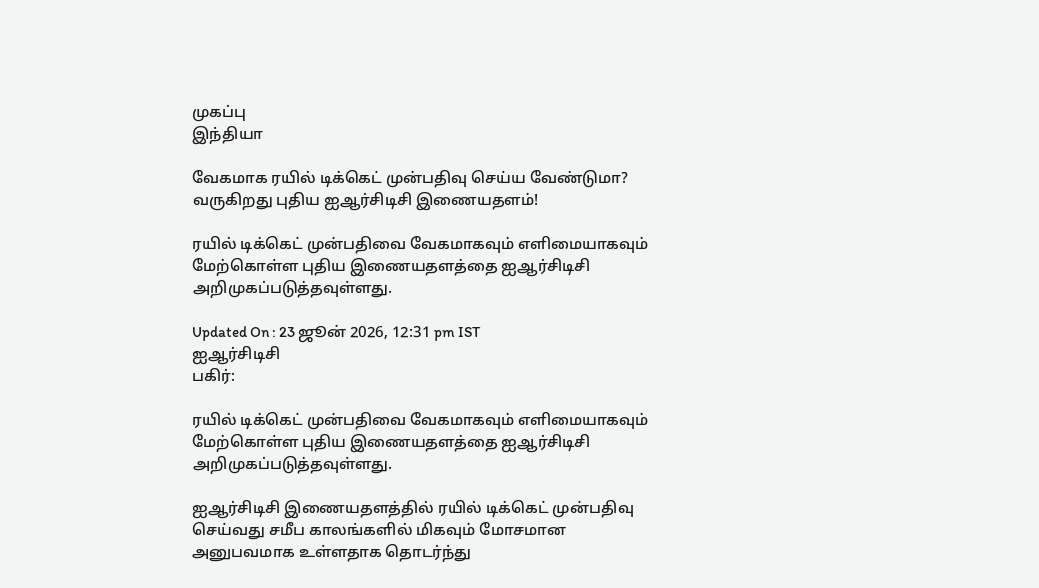முகப்பு
இந்தியா

வேகமாக ரயில் டிக்கெட் முன்பதிவு செய்ய வேண்டுமா? வருகிறது புதிய ஐஆர்சிடிசி இணையதளம்!

ரயில் டிக்கெட் முன்பதிவை வேகமாகவும் எளிமையாகவும் மேற்கொள்ள புதிய இணையதளத்தை ஐஆர்சிடிசி அறிமுகப்படுத்தவுள்ளது.

Updated On : 23 ஜூன் 2026, 12:31 pm IST
ஐஆர்சிடிசி
பகிர்:

ரயில் டிக்கெட் முன்பதிவை வேகமாகவும் எளிமையாகவும் மேற்கொள்ள புதிய இணையதளத்தை ஐஆர்சிடிசி அறிமுகப்படுத்தவுள்ளது.

ஐஆர்சிடிசி இணையதளத்தில் ரயில் டிக்கெட் முன்பதிவு செய்வது சமீப காலங்களில் மிகவும் மோசமான அனுபவமாக உள்ளதாக தொடர்ந்து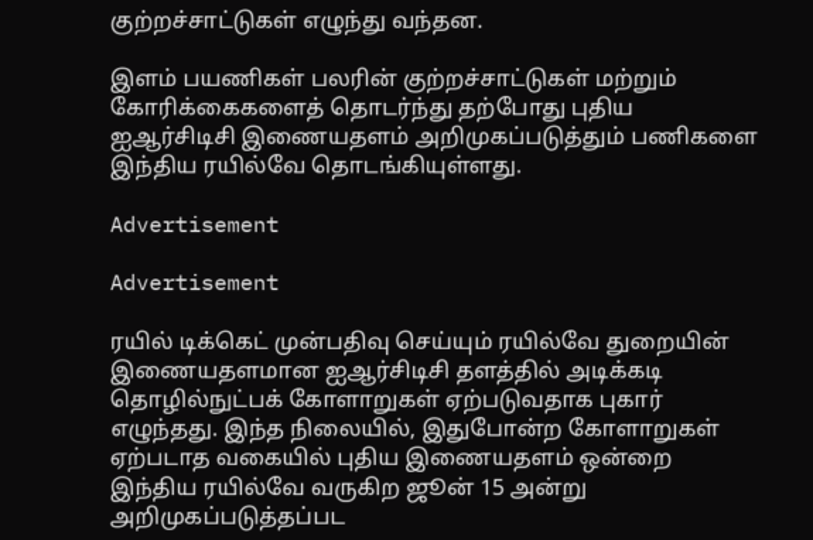குற்றச்சாட்டுகள் எழுந்து வந்தன.

இளம் பயணிகள் பலரின் குற்றச்சாட்டுகள் மற்றும் கோரிக்கைகளைத் தொடர்ந்து தற்போது புதிய ஐஆர்சிடிசி இணையதளம் அறிமுகப்படுத்தும் பணிகளை இந்திய ரயில்வே தொடங்கியுள்ளது.

Advertisement

Advertisement

ரயில் டிக்கெட் முன்பதிவு செய்யும் ரயில்வே துறையின் இணையதளமான ஐஆர்சிடிசி தளத்தில் அடிக்கடி தொழில்நுட்பக் கோளாறுகள் ஏற்படுவதாக புகார் எழுந்தது. இந்த நிலையில், இதுபோன்ற கோளாறுகள் ஏற்படாத வகையில் புதிய இணையதளம் ஒன்றை இந்திய ரயில்வே வருகிற ஜூன் 15 அன்று அறிமுகப்படுத்தப்பட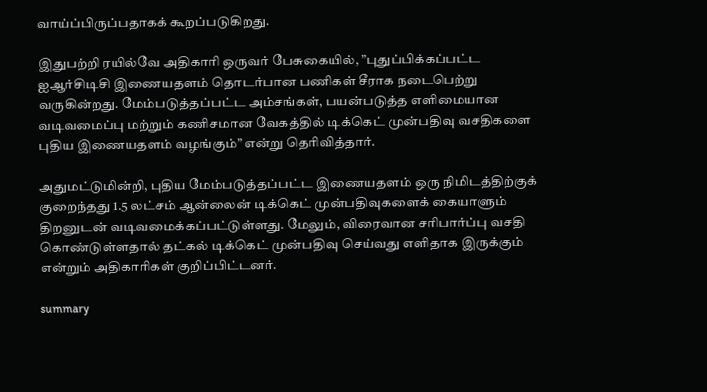வாய்ப்பிருப்பதாகக் கூறப்படுகிறது.

இதுபற்றி ரயில்வே அதிகாரி ஒருவர் பேசுகையில், ”புதுப்பிக்கப்பட்ட ஐஆர்சிடிசி இணையதளம் தொடர்பான பணிகள் சீராக நடைபெற்று வருகின்றது. மேம்படுத்தப்பட்ட அம்சங்கள், பயன்படுத்த எளிமையான வடிவமைப்பு மற்றும் கணிசமான வேகத்தில் டிக்கெட் முன்பதிவு வசதிகளை புதிய இணையதளம் வழங்கும்” என்று தெரிவித்தார்.

அதுமட்டுமின்றி, புதிய மேம்படுத்தப்பட்ட இணையதளம் ஒரு நிமிடத்திற்குக் குறைந்தது 1.5 லட்சம் ஆன்லைன் டிக்கெட் முன்பதிவுகளைக் கையாளும் திறனுடன் வடிவமைக்கப்பட்டுள்ளது. மேலும், விரைவான சரிபார்ப்பு வசதி கொண்டுள்ளதால் தட்கல் டிக்கெட் முன்பதிவு செய்வது எளிதாக இருக்கும் என்றும் அதிகாரிகள் குறிப்பிட்டனர்.

summary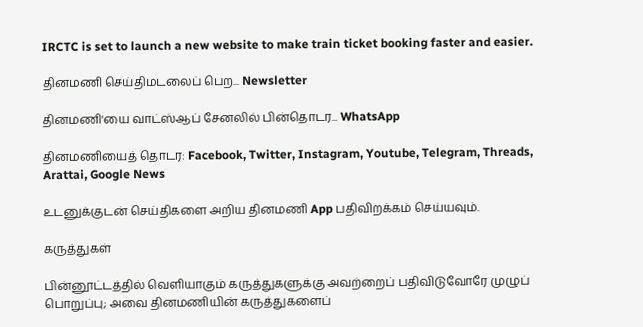IRCTC is set to launch a new website to make train ticket booking faster and easier.

தினமணி செய்திமடலைப் பெற... Newsletter

தினமணி'யை வாட்ஸ்ஆப் சேனலில் பின்தொடர... WhatsApp

தினமணியைத் தொடர: Facebook, Twitter, Instagram, Youtube, Telegram, Threads, Arattai, Google News

உடனுக்குடன் செய்திகளை அறிய தினமணி App பதிவிறக்கம் செய்யவும்.

கருத்துகள்

பின்னூட்டத்தில் வெளியாகும் கருத்துகளுக்கு அவற்றைப் பதிவிடுவோரே முழுப் பொறுப்பு; அவை தினமணியின் கருத்துகளைப்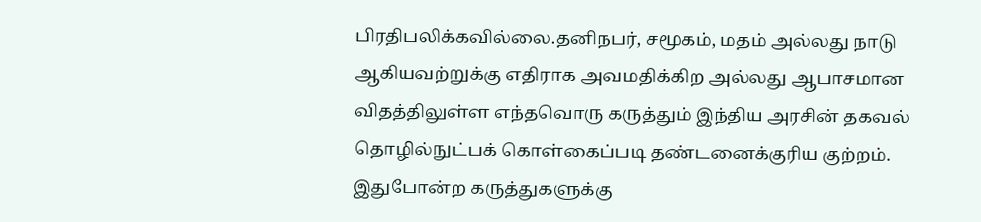பிரதிபலிக்கவில்லை.தனிநபர், சமூகம், மதம் அல்லது நாடு ஆகியவற்றுக்கு எதிராக அவமதிக்கிற அல்லது ஆபாசமான விதத்திலுள்ள எந்தவொரு கருத்தும் இந்திய அரசின் தகவல் தொழில்நுட்பக் கொள்கைப்படி தண்டனைக்குரிய குற்றம். இதுபோன்ற கருத்துகளுக்கு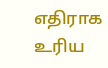எதிராக உரிய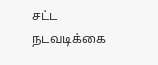சட்ட நடவடிக்கை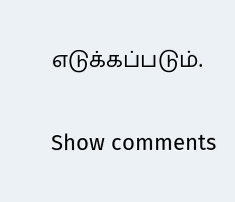எடுக்கப்படும்.

Show comments